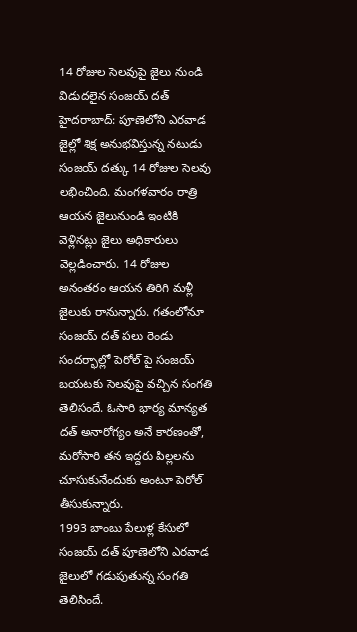14 రోజుల సెలవుపై జైలు నుండి విడుదలైన సంజయ్ దత్
హైదరాబాద్: పూణెలోని ఎరవాడ జైల్లో శిక్ష అనుభవిస్తున్న నటుడు సంజయ్ దత్కు 14 రోజుల సెలవు లభించింది. మంగళవారం రాత్రి ఆయన జైలునుండి ఇంటికి వెళ్లినట్లు జైలు అధికారులు వెల్లడించారు. 14 రోజుల అనంతరం ఆయన తిరిగి మళ్లీ జైలుకు రానున్నారు. గతంలోనూ సంజయ్ దత్ పలు రెండు సందర్భాల్లో పెరోల్ పై సంజయ్ బయటకు సెలవుపై వచ్చిన సంగతి తెలిసందే. ఓసారి భార్య మాన్యత దత్ అనారోగ్యం అనే కారణంతో, మరోసారి తన ఇద్దరు పిల్లలను చూసుకునేందుకు అంటూ పెరోల్ తీసుకున్నారు.
1993 బాంబు పేలుళ్ల కేసులో సంజయ్ దత్ పూణెలోని ఎరవాడ జైలులో గడుపుతున్న సంగతి తెలిసిందే.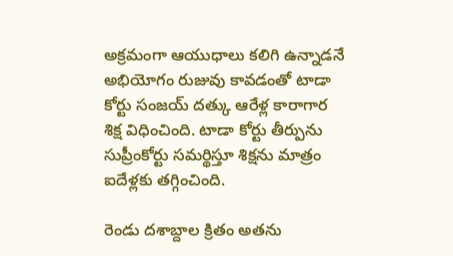అక్రమంగా ఆయుధాలు కలిగి ఉన్నాడనే అభియోగం రుజువు కావడంతో టాడా కోర్టు సంజయ్ దత్కు ఆరేళ్ల కారాగార శిక్ష విధించింది. టాడా కోర్టు తీర్పును సుప్రీంకోర్టు సమర్థిస్తూ శిక్షను మాత్రం ఐదేళ్లకు తగ్గించింది.

రెండు దశాబ్దాల క్రితం అతను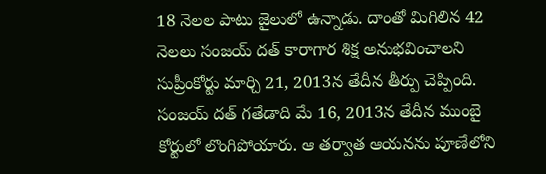18 నెలల పాటు జైలులో ఉన్నాడు. దాంతో మిగిలిన 42 నెలలు సంజయ్ దత్ కారాగార శిక్ష అనుభవించాలని సుప్రీంకోర్టు మార్చి 21, 2013న తేదీన తీర్పు చెప్పింది. సంజయ్ దత్ గతేడాది మే 16, 2013న తేదీన ముంబై కోర్టులో లొంగిపోయారు. ఆ తర్వాత ఆయనను పూణేలోని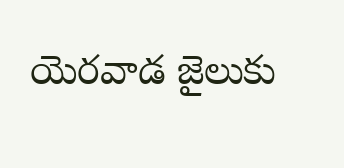యెరవాడ జైలుకు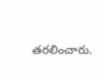తరలించారు.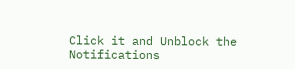Click it and Unblock the Notifications